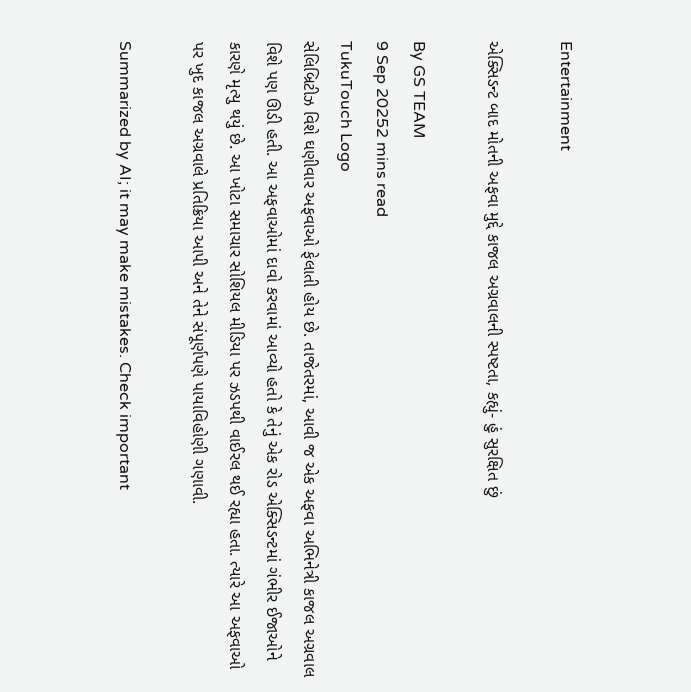Entertainment

એક્સિડન્ટ બાદ મોતની અફવા મુદ્દે કાજલ અગ્રવાલની સ્પષ્ટતા, કહ્યું- હું સુરક્ષિત છું

By GS TEAM
9 Sep 20252 mins read
TukuTouch Logo
સેલિબ્રિટીઝ વિશે ઘણીવાર અફવાઓ ફેલાતી હોય છે. તાજેતરમાં, આવી જ એક અફવા અભિનેત્રી કાજલ અગ્રવાલ વિશે પણ ઊડી હતી. આ અફવાઓમાં દાવો કરવામાં આવ્યો હતો કે તેનું એક રોડ એક્સિડન્ટમાં ગંભીર ઈજાઓને કારણે મૃત્યુ થયું છે. આ ખોટા સમાચાર સોશિયલ મીડિયા પર ઝડપથી વાઈરલ થઈ રહ્યા હતા. ત્યારે આ અફવાઓ પર ખુદ કાજલ અગ્રવાલે પ્રતિક્રિયા આપી અને તેને સંપૂર્ણપણે પાયાવિહોણી ગણાવી.

Summarized by AI; it may make mistakes. Check important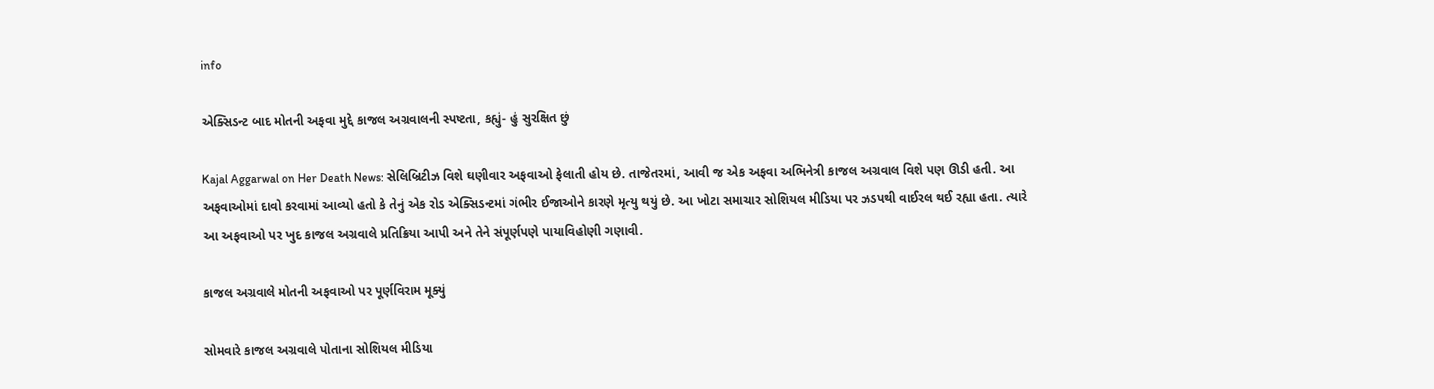info

એક્સિડન્ટ બાદ મોતની અફવા મુદ્દે કાજલ અગ્રવાલની સ્પષ્ટતા, કહ્યું- હું સુરક્ષિત છું

Kajal Aggarwal on Her Death News: સેલિબ્રિટીઝ વિશે ઘણીવાર અફવાઓ ફેલાતી હોય છે. તાજેતરમાં, આવી જ એક અફવા અભિનેત્રી કાજલ અગ્રવાલ વિશે પણ ઊડી હતી. આ અફવાઓમાં દાવો કરવામાં આવ્યો હતો કે તેનું એક રોડ એક્સિડન્ટમાં ગંભીર ઈજાઓને કારણે મૃત્યુ થયું છે. આ ખોટા સમાચાર સોશિયલ મીડિયા પર ઝડપથી વાઈરલ થઈ રહ્યા હતા. ત્યારે આ અફવાઓ પર ખુદ કાજલ અગ્રવાલે પ્રતિક્રિયા આપી અને તેને સંપૂર્ણપણે પાયાવિહોણી ગણાવી.

કાજલ અગ્રવાલે મોતની અફવાઓ પર પૂર્ણવિરામ મૂક્યું

સોમવારે કાજલ અગ્રવાલે પોતાના સોશિયલ મીડિયા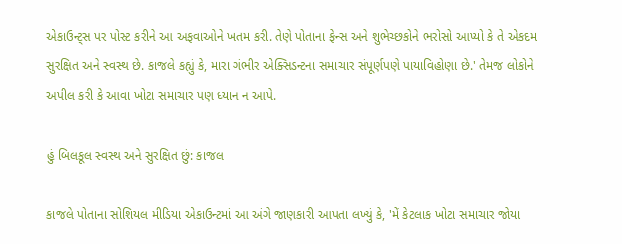એકાઉન્ટ્સ પર પોસ્ટ કરીને આ અફવાઓને ખતમ કરી. તેણે પોતાના ફેન્સ અને શુભેચ્છકોને ભરોસો આપ્યો કે તે એકદમ સુરક્ષિત અને સ્વસ્થ છે. કાજલે કહ્યું કે, મારા ગંભીર એક્સિડન્ટના સમાચાર સંપૂર્ણપણે પાયાવિહોણા છે.' તેમજ લોકોને અપીલ કરી કે આવા ખોટા સમાચાર પણ ધ્યાન ન આપે.

હું બિલકૂલ સ્વસ્થ અને સુરક્ષિત છું: કાજલ

કાજલે પોતાના સોશિયલ મીડિયા એકાઉન્ટમાં આ અંગે જાણકારી આપતા લખ્યું કે, 'મેં કેટલાક ખોટા સમાચાર જોયા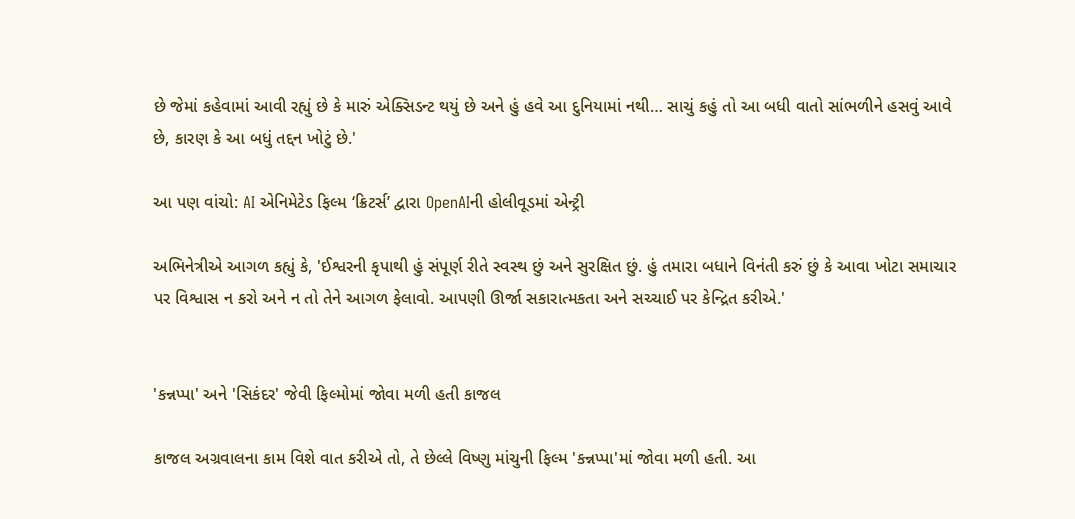છે જેમાં કહેવામાં આવી રહ્યું છે કે મારું એક્સિડન્ટ થયું છે અને હું હવે આ દુનિયામાં નથી… સાચું કહું તો આ બધી વાતો સાંભળીને હસવું આવે છે, કારણ કે આ બધું તદ્દન ખોટું છે.'

આ પણ વાંચો: AI એનિમેટેડ ફિલ્મ ‘ક્રિટર્સ’ દ્વારા OpenAIની હોલીવૂડમાં એન્ટ્રી

અભિનેત્રીએ આગળ કહ્યું કે, 'ઈશ્વરની કૃપાથી હું સંપૂર્ણ રીતે સ્વસ્થ છું અને સુરક્ષિત છું. હું તમારા બધાને વિનંતી કરું છું કે આવા ખોટા સમાચાર પર વિશ્વાસ ન કરો અને ન તો તેને આગળ ફેલાવો. આપણી ઊર્જા સકારાત્મકતા અને સચ્ચાઈ પર કેન્દ્રિત કરીએ.'


'કન્નપ્પા' અને 'સિકંદર' જેવી ફિલ્મોમાં જોવા મળી હતી કાજલ

કાજલ અગ્રવાલના કામ વિશે વાત કરીએ તો, તે છેલ્લે વિષ્ણુ માંચુની ફિલ્મ 'કન્નપ્પા'માં જોવા મળી હતી. આ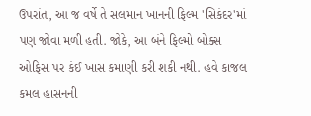ઉપરાંત, આ જ વર્ષે તે સલમાન ખાનની ફિલ્મ 'સિકંદર'માં પણ જોવા મળી હતી. જોકે, આ બંને ફિલ્મો બોક્સ ઓફિસ પર કંઈ ખાસ કમાણી કરી શકી નથી. હવે કાજલ કમલ હાસનની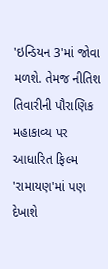'ઇન્ડિયન 3'માં જોવા મળશે. તેમજ નીતિશ તિવારીની પૌરાણિક મહાકાવ્ય પર આધારિત ફિલ્મ 'રામાયણ'માં પણ દેખાશે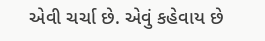એવી ચર્ચા છે. એવું કહેવાય છે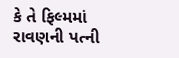કે તે ફિલ્મમાં રાવણની પત્ની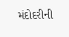મંદોદરીની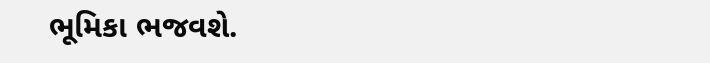ભૂમિકા ભજવશે.